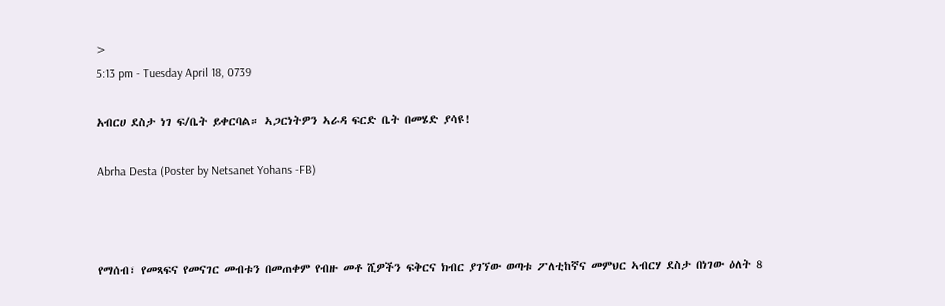>
5:13 pm - Tuesday April 18, 0739

አብርሀ ደስታ ነገ ፍ/ቤት ይቀርባል። ኣጋርነትዎን ኣራዳ ፍርድ ቤት በመሄድ ያሳዩ!

Abrha Desta (Poster by Netsanet Yohans -FB)



የማሰብ፣ የመጻፍና የመናገር መብቱን በመጠቀም የብዙ መቶ ሺዎችን ፍቅርና ክብር ያገኘው ወጣቱ ፖለቲከኛና መምህር ኣብርሃ ደስታ በነገው ዕለት 8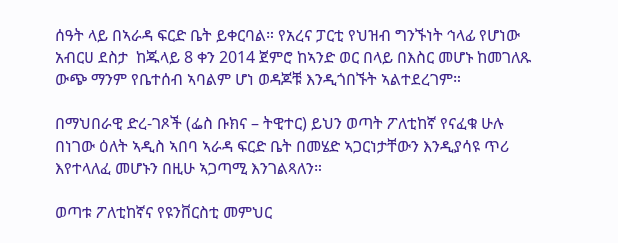ሰዓት ላይ በኣራዳ ፍርድ ቤት ይቀርባል። የአረና ፓርቲ የህዝብ ግንኙነት ኅላፊ የሆነው አብርሀ ደስታ  ከጁላይ 8 ቀን 2014 ጀምሮ ከኣንድ ወር በላይ በእስር መሆኑ ከመገለጹ ውጭ ማንም የቤተሰብ ኣባልም ሆነ ወዳጆቹ እንዲጎበኙት ኣልተደረገም።

በማህበራዊ ድረ-ገጾች (ፌስ ቡክና – ትዊተር) ይህን ወጣት ፖለቲከኛ የናፈቁ ሁሉ በነገው ዕለት ኣዲስ ኣበባ ኣራዳ ፍርድ ቤት በመሄድ ኣጋርነታቸውን እንዲያሳዩ ጥሪ እየተላለፈ መሆኑን በዚሁ ኣጋጣሚ እንገልጻለን።

ወጣቱ ፖለቲከኛና የዩንቨርስቲ መምህር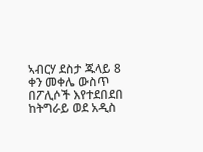ኣብርሃ ደስታ ጁላይ 8 ቀን መቀሌ ውስጥ በፖሊሶች እየተደበደበ ከትግራይ ወደ አዲስ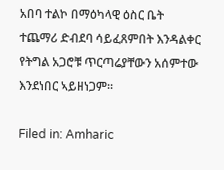አበባ ተልኮ በማዕካላዊ ዕስር ቤት ተጨማሪ ድብደባ ሳይፈጸምበት እንዳልቀር የትግል አጋሮቹ ጥርጣሬያቸውን አሰምተው እንደነበር ኣይዘነጋም።

Filed in: Amharic